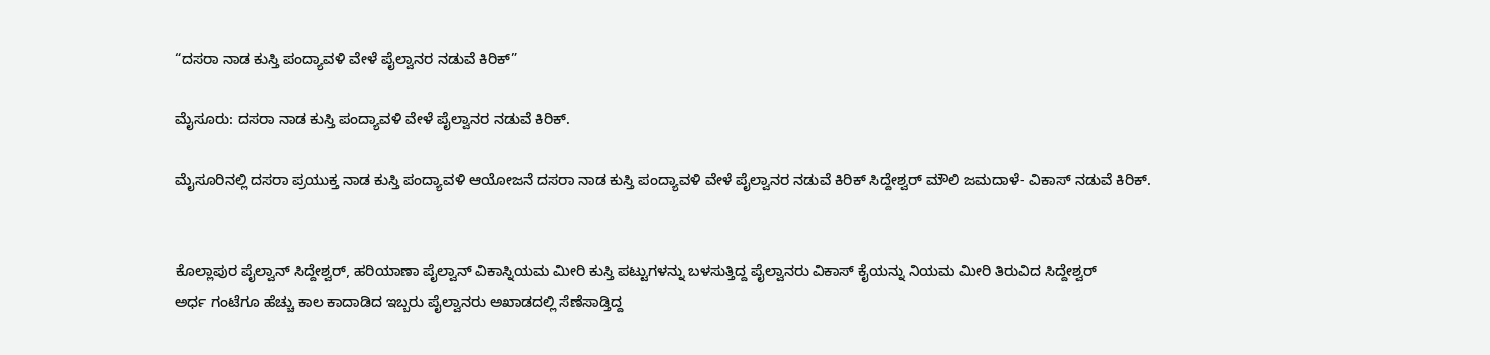“ದಸರಾ ನಾಡ‌ ಕುಸ್ತಿ ಪಂದ್ಯಾವಳಿ ವೇಳೆ ಪೈಲ್ವಾನರ ನಡುವೆ ಕಿರಿಕ್”

ಮೈಸೂರು: ದಸರಾ ನಾಡ‌ ಕುಸ್ತಿ ಪಂದ್ಯಾವಳಿ ವೇಳೆ ಪೈಲ್ವಾನರ ನಡುವೆ ಕಿರಿಕ್.

ಮೈಸೂರಿನಲ್ಲಿ ದಸರಾ ಪ್ರಯುಕ್ತ ನಾಡ‌ ಕುಸ್ತಿ ಪಂದ್ಯಾವಳಿ ಆಯೋಜನೆ ದಸರಾ ನಾಡ‌ ಕುಸ್ತಿ ಪಂದ್ಯಾವಳಿ ವೇಳೆ ಪೈಲ್ವಾನರ ನಡುವೆ ಕಿರಿಕ್ ಸಿದ್ದೇಶ್ವರ್ ಮೌಲಿ ಜಮದಾಳೆ- ವಿಕಾಸ್ ನಡುವೆ ಕಿರಿಕ್.


ಕೊಲ್ಲಾಪುರ ಪೈಲ್ವಾನ್ ಸಿದ್ದೇಶ್ವರ್, ಹರಿಯಾಣಾ ಪೈಲ್ವಾನ್ ವಿಕಾಸ್ನಿಯಮ ಮೀರಿ ಕುಸ್ತಿ ಪಟ್ಟುಗಳನ್ನು ಬಳಸುತ್ತಿದ್ದ ಪೈಲ್ವಾನರು ವಿಕಾಸ್ ಕೈಯನ್ನು ನಿಯಮ ಮೀರಿ ತಿರುವಿದ ಸಿದ್ದೇಶ್ವರ್
ಅರ್ಧ ಗಂಟೆಗೂ ಹೆಚ್ಚು ಕಾಲ ಕಾದಾಡಿದ ಇಬ್ಬರು ಪೈಲ್ವಾನರು ಅಖಾಡದಲ್ಲಿ ಸೆಣೆಸಾಡ್ತಿದ್ದ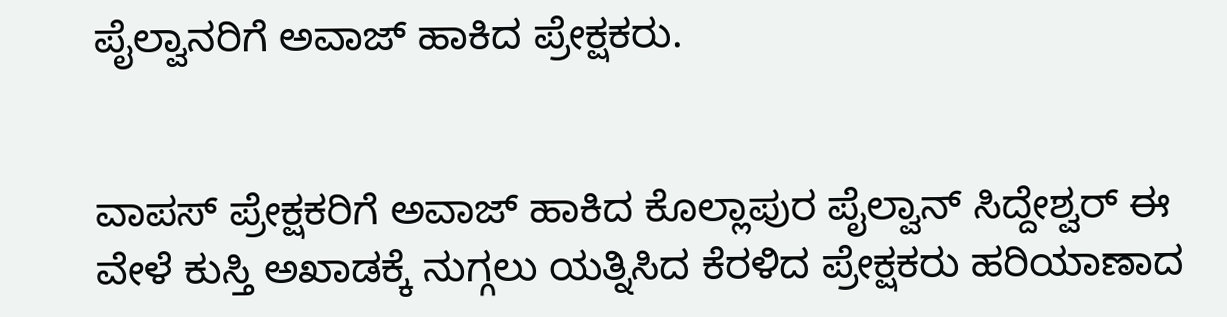ಪೈಲ್ವಾನರಿಗೆ ಅವಾಜ್ ಹಾಕಿದ ಪ್ರೇಕ್ಷಕರು.


ವಾಪಸ್ ಪ್ರೇಕ್ಷಕರಿಗೆ ಅವಾಜ್ ಹಾಕಿದ ಕೊಲ್ಲಾಪುರ ಪೈಲ್ವಾನ್ ಸಿದ್ದೇಶ್ವರ್ ಈ ವೇಳೆ ಕುಸ್ತಿ ಅಖಾಡಕ್ಕೆ ನುಗ್ಗಲು ಯತ್ನಿಸಿದ ಕೆರಳಿದ ಪ್ರೇಕ್ಷಕರು ಹರಿಯಾಣಾದ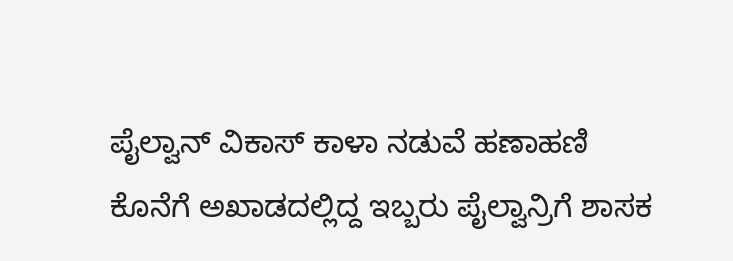ಪೈಲ್ವಾನ್ ವಿಕಾಸ್ ಕಾಳಾ ನಡುವೆ ಹಣಾಹಣಿ
ಕೊನೆಗೆ ಅಖಾಡದಲ್ಲಿದ್ದ ಇಬ್ಬರು ಪೈಲ್ವಾನ್ರಿಗೆ ಶಾಸಕ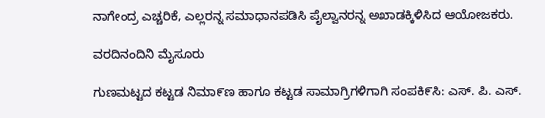ನಾಗೇಂದ್ರ ಎಚ್ಚರಿಕೆ, ಎಲ್ಲರನ್ನ ಸಮಾಧಾನಪಡಿಸಿ ಪೈಲ್ವಾನರನ್ನ ಅಖಾಡಕ್ಕಿಳಿಸಿದ ಆಯೋಜಕರು.

ವರದಿನಂದಿನಿ ಮೈಸೂರು

ಗುಣಮಟ್ಟದ ಕಟ್ಟಡ ನಿಮಾ೯ಣ ಹಾಗೂ ಕಟ್ಟಡ ಸಾಮಾಗ್ರಿಗಳಿಗಾಗಿ ಸಂಪಕಿ೯ಸಿ: ಎಸ್‌. ಪಿ. ಎಸ್‌.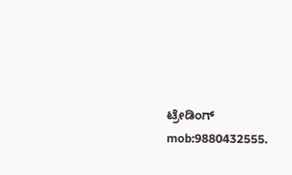ಟ್ರೇಡಿಂಗ್‌ mob:9880432555.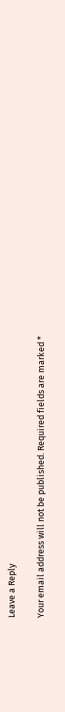Leave a Reply

Your email address will not be published. Required fields are marked *